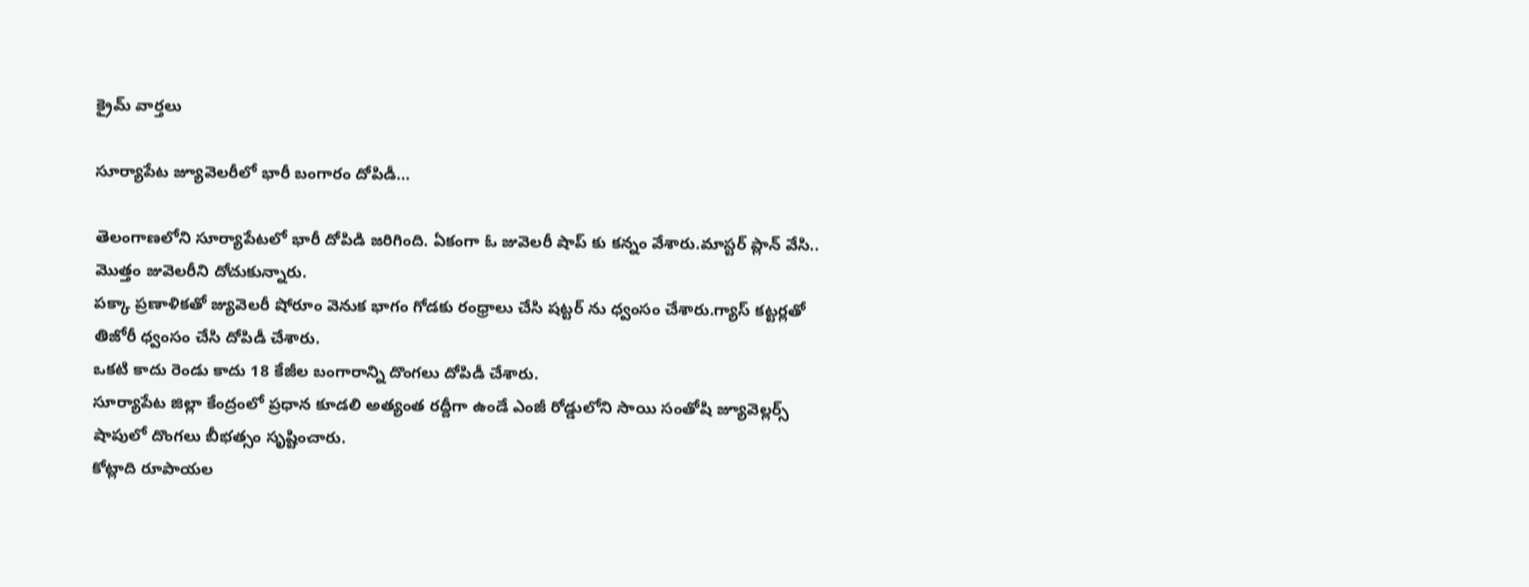క్రైమ్ వార్తలు

సూర్యాపేట జ్యూవెలరీలో భారీ బంగారం దోపిడీ…

తెలంగాణలోని సూర్యాపేటలో భారీ దోపిడి జరిగింది. ఏకంగా ఓ జువెలరీ షాప్ కు కన్నం వేశారు.మాస్టర్ ప్లాన్ వేసి.. మొత్తం జువెలరీని దోచుకున్నారు.
పక్కా ప్రణాళికతో జ్యువెలరీ షోరూం వెనుక భాగం గోడకు రంధ్రాలు చేసి షట్టర్ ను ధ్వంసం చేశారు.గ్యాస్ కట్టర్లతో తిజోరీ ధ్వంసం చేసి దోపిడీ చేశారు.
ఒకటి కాదు రెండు కాదు 18 కేజీల బంగారాన్ని దొంగలు దోపిడీ చేశారు.
సూర్యాపేట జిల్లా కేంద్రంలో ప్రధాన కూడలి అత్యంత రద్దీగా ఉండే ఎంజీ రోడ్డులోని సాయి సంతోషి జ్యూవెల్లర్స్ షాపులో దొంగలు బీభత్సం సృష్టించారు.
కోట్లాది రూపాయల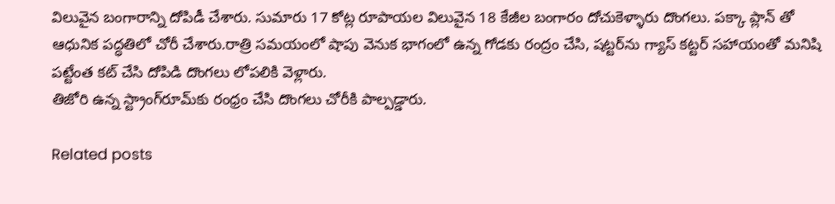విలువైన బంగారాన్ని దోపిడీ చేశారు. సుమారు 17 కోట్ల రూపాయల విలువైన 18 కేజీల బంగారం దోచుకెళ్ళారు దొంగలు. పక్కా ప్లాన్ తో ఆధునిక పద్ధతిలో చోరీ చేశారు.రాత్రి సమయంలో షాపు వెనుక భాగంలో ఉన్న గోడకు రంద్రం చేసి, షట్టర్‌ను గ్యాస్ కట్టర్ సహాయంతో మనిషి పట్టేంత కట్ చేసి దోపిడి దొంగలు లోపలికి వెళ్లారు.
తిజోరి ఉన్న స్ట్రాంగ్‌రూమ్‌కు రంధ్రం చేసి దొంగ‌లు చోరీకి పాల్పడ్డారు.

Related posts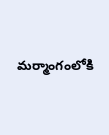మర్మాంగంలోకి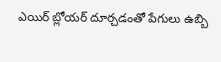ఎయిర్‌ బ్లోయర్ దూర్చడంతో పేగులు ఉబ్బి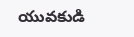యువకుడి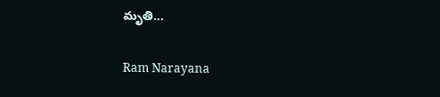మృతి…

Ram Narayana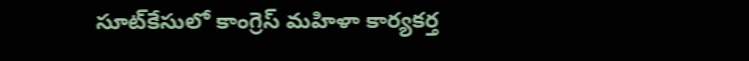సూట్‌కేసులో కాంగ్రెస్ మహిళా కార్యకర్త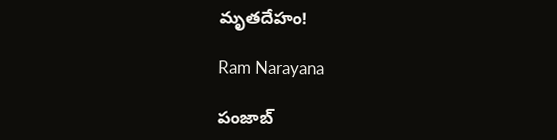మృతదేహం!

Ram Narayana

పంజాబ్‌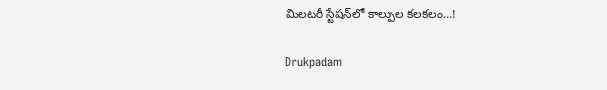మిలటరీ స్టేషన్‌లో కాల్పుల కలకలం…!

Drukpadam